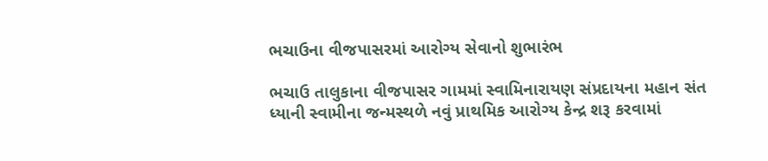ભચાઉના વીજપાસરમાં આરોગ્ય સેવાનો શુભારંભ

ભચાઉ તાલુકાના વીજપાસર ગામમાં સ્વામિનારાયણ સંપ્રદાયના મહાન સંત ધ્યાની સ્વામીના જન્મસ્થળે નવું પ્રાથમિક આરોગ્ય કેન્દ્ર શરૂ કરવામાં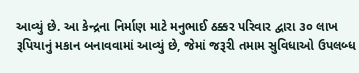આવ્યું છે. આ કેન્દ્રના નિર્માણ માટે મનુભાઈ ઠક્કર પરિવાર દ્વારા ૩૦ લાખ રૂપિયાનું મકાન બનાવવામાં આવ્યું છે, જેમાં જરૂરી તમામ સુવિધાઓ ઉપલબ્ધ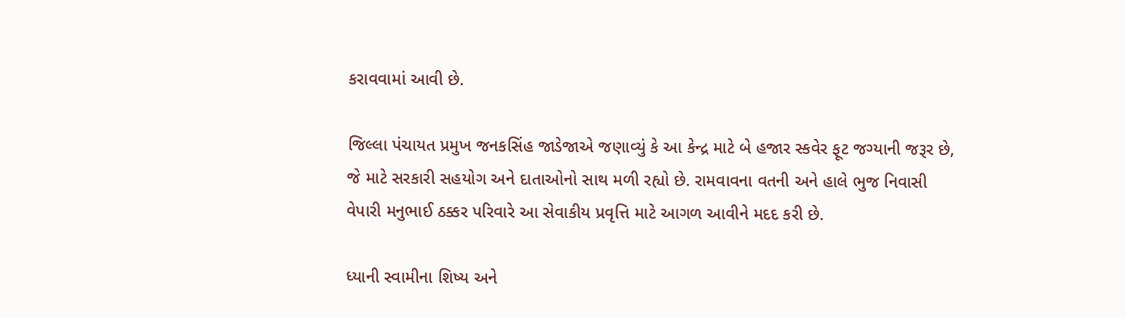કરાવવામાં આવી છે.

જિલ્લા પંચાયત પ્રમુખ જનકસિંહ જાડેજાએ જણાવ્યું કે આ કેન્દ્ર માટે બે હજાર સ્કવેર ફૂટ જગ્યાની જરૂર છે, જે માટે સરકારી સહયોગ અને દાતાઓનો સાથ મળી રહ્યો છે. રામવાવના વતની અને હાલે ભુજ નિવાસી વેપારી મનુભાઈ ઠક્કર પરિવારે આ સેવાકીય પ્રવૃત્તિ માટે આગળ આવીને મદદ કરી છે.

ધ્યાની સ્વામીના શિષ્ય અને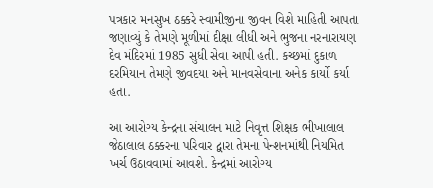પત્રકાર મનસુખ ઠક્કરે સ્વામીજીના જીવન વિશે માહિતી આપતા જણાવ્યું કે તેમણે મૂળીમાં દીક્ષા લીધી અને ભુજના નરનારાયણ દેવ મંદિરમાં 1985 સુધી સેવા આપી હતી. કચ્છમાં દુકાળ દરમિયાન તેમણે જીવદયા અને માનવસેવાના અનેક કાર્યો કર્યા હતા.

આ આરોગ્ય કેન્દ્રના સંચાલન માટે નિવૃત્ત શિક્ષક ભીખાલાલ જેઠાલાલ ઠક્કરના પરિવાર દ્વારા તેમના પેન્શનમાંથી નિયમિત ખર્ચ ઉઠાવવામાં આવશે. કેન્દ્રમાં આરોગ્ય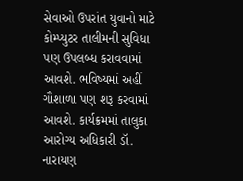સેવાઓ ઉપરાંત યુવાનો માટે કોમ્પ્યુટર તાલીમની સુવિધા પણ ઉપલબ્ધ કરાવવામાં આવશે. ભવિષ્યમાં અહીં ગૌશાળા પણ શરૂ કરવામાં આવશે. કાર્યક્રમમાં તાલુકા આરોગ્ય અધિકારી ડૉ. નારાયણ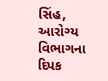સિંહ, આરોગ્ય વિભાગના દિપક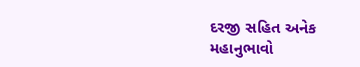દરજી સહિત અનેક મહાનુભાવો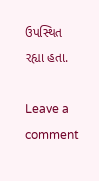ઉપસ્થિત રહ્યા હતા.

Leave a comment